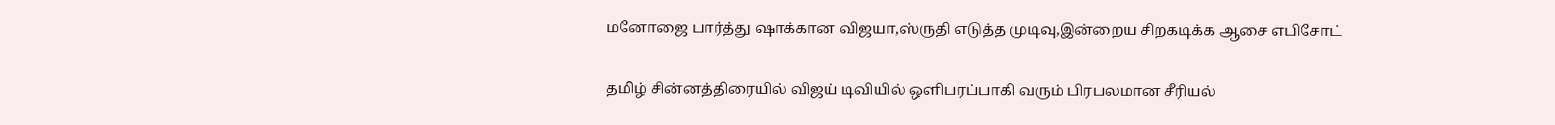மனோஜை பார்த்து ஷாக்கான விஜயா,ஸ்ருதி எடுத்த முடிவு,இன்றைய சிறகடிக்க ஆசை எபிசோட்

தமிழ் சின்னத்திரையில் விஜய் டிவியில் ஒளிபரப்பாகி வரும் பிரபலமான சீரியல்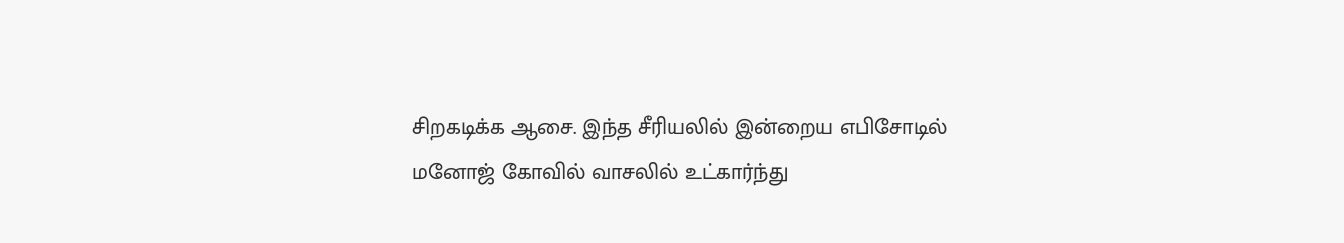சிறகடிக்க ஆசை. இந்த சீரியலில் இன்றைய எபிசோடில் மனோஜ் கோவில் வாசலில் உட்கார்ந்து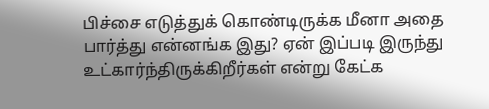பிச்சை எடுத்துக் கொண்டிருக்க மீனா அதை பார்த்து என்னங்க இது? ஏன் இப்படி இருந்து உட்கார்ந்திருக்கிறீர்கள் என்று கேட்க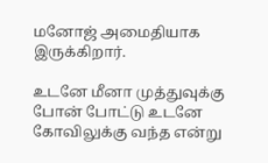மனோஜ் அமைதியாக இருக்கிறார்.

உடனே மீனா முத்துவுக்கு போன் போட்டு உடனே கோவிலுக்கு வந்த என்று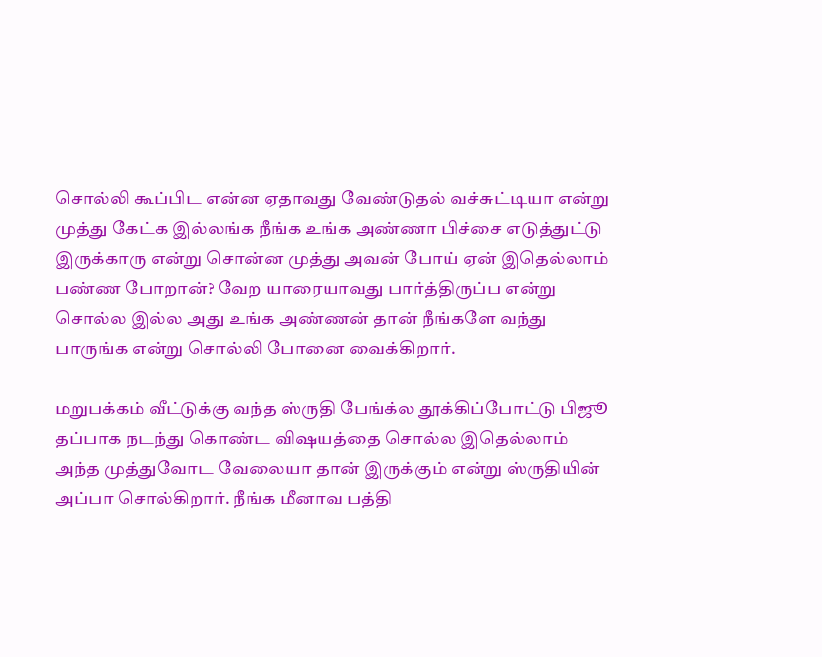சொல்லி கூப்பிட என்ன ஏதாவது வேண்டுதல் வச்சுட்டியா என்று முத்து கேட்க இல்லங்க நீங்க உங்க அண்ணா பிச்சை எடுத்துட்டு இருக்காரு என்று சொன்ன முத்து அவன் போய் ஏன் இதெல்லாம் பண்ண போறான்? வேற யாரையாவது பார்த்திருப்ப என்று சொல்ல இல்ல அது உங்க அண்ணன் தான் நீங்களே வந்து பாருங்க என்று சொல்லி போனை வைக்கிறார்.

மறுபக்கம் வீட்டுக்கு வந்த ஸ்ருதி பேங்க்ல தூக்கிப்போட்டு பிஜூ தப்பாக நடந்து கொண்ட விஷயத்தை சொல்ல இதெல்லாம் அந்த முத்துவோட வேலையா தான் இருக்கும் என்று ஸ்ருதியின் அப்பா சொல்கிறார். நீங்க மீனாவ பத்தி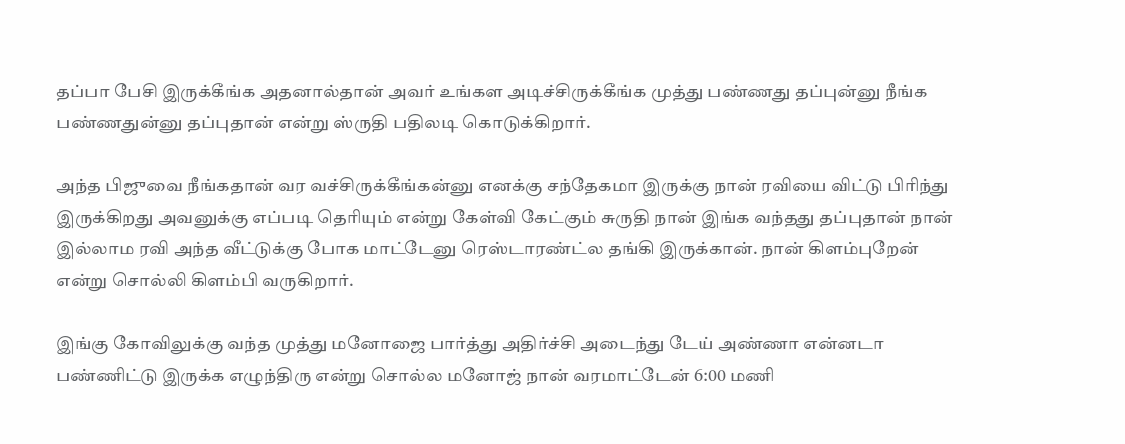தப்பா பேசி இருக்கீங்க அதனால்தான் அவர் உங்கள அடிச்சிருக்கீங்க முத்து பண்ணது தப்புன்னு நீங்க பண்ணதுன்னு தப்புதான் என்று ஸ்ருதி பதிலடி கொடுக்கிறார்.

அந்த பிஜுவை நீங்கதான் வர வச்சிருக்கீங்கன்னு எனக்கு சந்தேகமா இருக்கு நான் ரவியை விட்டு பிரிந்து இருக்கிறது அவனுக்கு எப்படி தெரியும் என்று கேள்வி கேட்கும் சுருதி நான் இங்க வந்தது தப்புதான் நான் இல்லாம ரவி அந்த வீட்டுக்கு போக மாட்டேனு ரெஸ்டாரண்ட்ல தங்கி இருக்கான். நான் கிளம்புறேன் என்று சொல்லி கிளம்பி வருகிறார்.

இங்கு கோவிலுக்கு வந்த முத்து மனோஜை பார்த்து அதிர்ச்சி அடைந்து டேய் அண்ணா என்னடா பண்ணிட்டு இருக்க எழுந்திரு என்று சொல்ல மனோஜ் நான் வரமாட்டேன் 6:00 மணி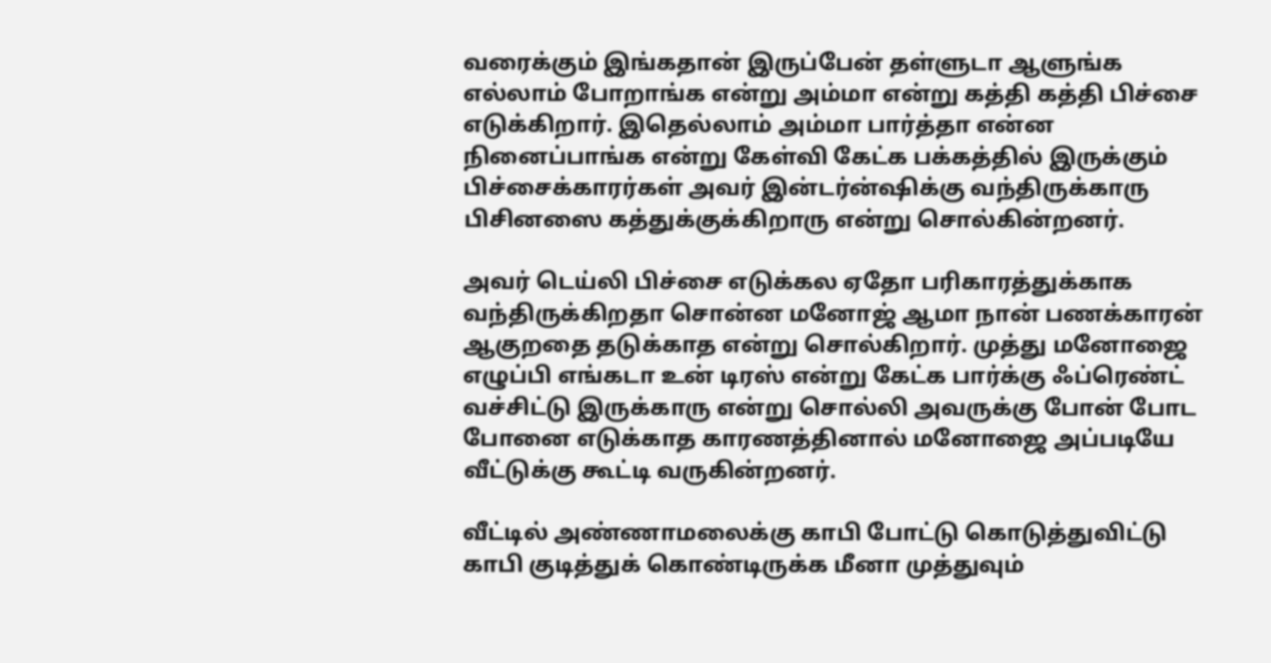வரைக்கும் இங்கதான் இருப்பேன் தள்ளுடா ஆளுங்க எல்லாம் போறாங்க என்று அம்மா என்று கத்தி கத்தி பிச்சை எடுக்கிறார். இதெல்லாம் அம்மா பார்த்தா என்ன நினைப்பாங்க என்று கேள்வி கேட்க பக்கத்தில் இருக்கும் பிச்சைக்காரர்கள் அவர் இன்டர்ன்ஷிக்கு வந்திருக்காரு பிசினஸை கத்துக்குக்கிறாரு என்று சொல்கின்றனர்.

அவர் டெய்லி பிச்சை எடுக்கல ஏதோ பரிகாரத்துக்காக வந்திருக்கிறதா சொன்ன மனோஜ் ஆமா நான் பணக்காரன் ஆகுறதை தடுக்காத என்று சொல்கிறார். முத்து மனோஜை எழுப்பி எங்கடா உன் டிரஸ் என்று கேட்க பார்க்கு ஃப்ரெண்ட் வச்சிட்டு இருக்காரு என்று சொல்லி அவருக்கு போன் போட போனை எடுக்காத காரணத்தினால் மனோஜை அப்படியே வீட்டுக்கு கூட்டி வருகின்றனர்.

வீட்டில் அண்ணாமலைக்கு காபி போட்டு கொடுத்துவிட்டு காபி குடித்துக் கொண்டிருக்க மீனா முத்துவும்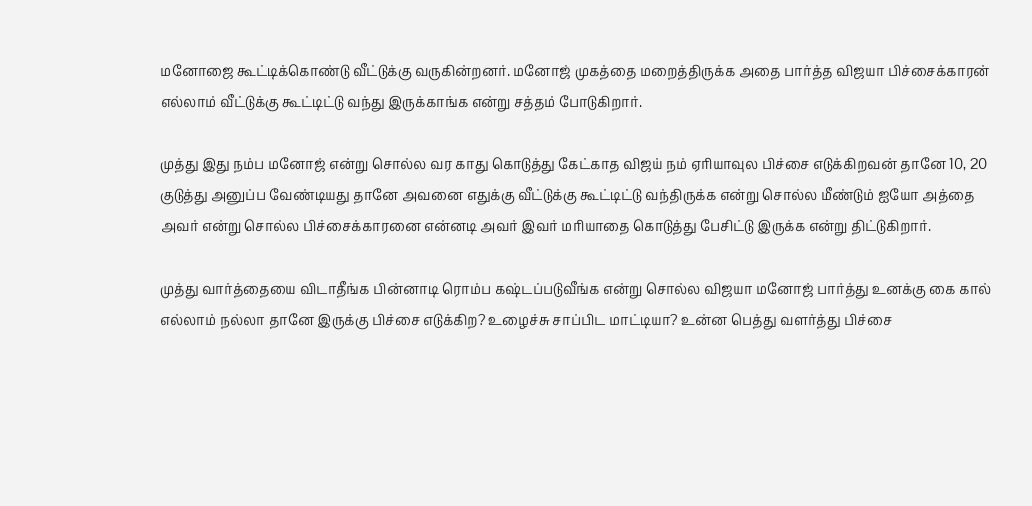மனோஜை கூட்டிக்கொண்டு வீட்டுக்கு வருகின்றனர். மனோஜ் முகத்தை மறைத்திருக்க அதை பார்த்த விஜயா பிச்சைக்காரன் எல்லாம் வீட்டுக்கு கூட்டிட்டு வந்து இருக்காங்க என்று சத்தம் போடுகிறார்.

முத்து இது நம்ப மனோஜ் என்று சொல்ல வர காது கொடுத்து கேட்காத விஜய் நம் ஏரியாவுல பிச்சை எடுக்கிறவன் தானே 10, 20 குடுத்து அனுப்ப வேண்டியது தானே அவனை எதுக்கு வீட்டுக்கு கூட்டிட்டு வந்திருக்க என்று சொல்ல மீண்டும் ஐயோ அத்தை அவர் என்று சொல்ல பிச்சைக்காரனை என்னடி அவர் இவர் மரியாதை கொடுத்து பேசிட்டு இருக்க என்று திட்டுகிறார்.

முத்து வார்த்தையை விடாதீங்க பின்னாடி ரொம்ப கஷ்டப்படுவீங்க என்று சொல்ல விஜயா மனோஜ் பார்த்து உனக்கு கை கால் எல்லாம் நல்லா தானே இருக்கு பிச்சை எடுக்கிற? உழைச்சு சாப்பிட மாட்டியா? உன்ன பெத்து வளர்த்து பிச்சை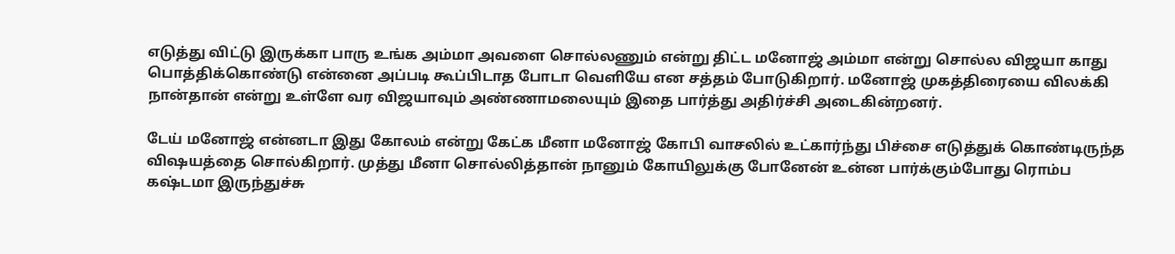எடுத்து விட்டு இருக்கா பாரு உங்க அம்மா அவளை சொல்லணும் என்று திட்ட மனோஜ் அம்மா என்று சொல்ல விஜயா காது பொத்திக்கொண்டு என்னை அப்படி கூப்பிடாத போடா வெளியே என சத்தம் போடுகிறார். மனோஜ் முகத்திரையை விலக்கி நான்தான் என்று உள்ளே வர விஜயாவும் அண்ணாமலையும் இதை பார்த்து அதிர்ச்சி அடைகின்றனர்.

டேய் மனோஜ் என்னடா இது கோலம் என்று கேட்க மீனா மனோஜ் கோபி வாசலில் உட்கார்ந்து பிச்சை எடுத்துக் கொண்டிருந்த விஷயத்தை சொல்கிறார். முத்து மீனா சொல்லித்தான் நானும் கோயிலுக்கு போனேன் உன்ன பார்க்கும்போது ரொம்ப கஷ்டமா இருந்துச்சு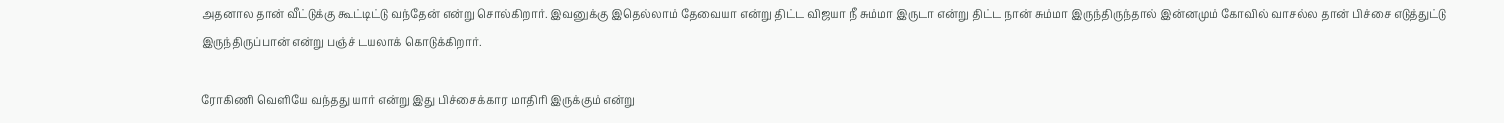அதனால தான் வீட்டுக்கு கூட்டிட்டு வந்தேன் என்று சொல்கிறார். இவனுக்கு இதெல்லாம் தேவையா என்று திட்ட விஜயா நீ சும்மா இருடா என்று திட்ட நான் சும்மா இருந்திருந்தால் இன்னமும் கோவில் வாசல்ல தான் பிச்சை எடுத்துட்டு இருந்திருப்பான் என்று பஞ்ச் டயலாக் கொடுக்கிறார்.

ரோகிணி வெளியே வந்தது யார் என்று இது பிச்சைக்கார மாதிரி இருக்கும் என்று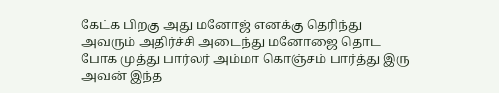கேட்க பிறகு அது மனோஜ் எனக்கு தெரிந்து அவரும் அதிர்ச்சி அடைந்து மனோஜை தொட போக முத்து பார்லர் அம்மா கொஞ்சம் பார்த்து இரு அவன் இந்த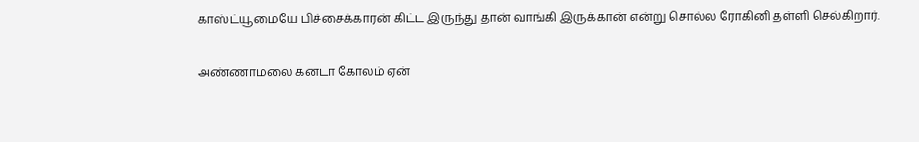காஸ்ட்யூமையே பிச்சைக்காரன் கிட்ட இருந்து தான் வாங்கி இருக்கான் என்று சொல்ல ரோகினி தள்ளி செல்கிறார்.

அண்ணாமலை கனடா கோலம் ஏன்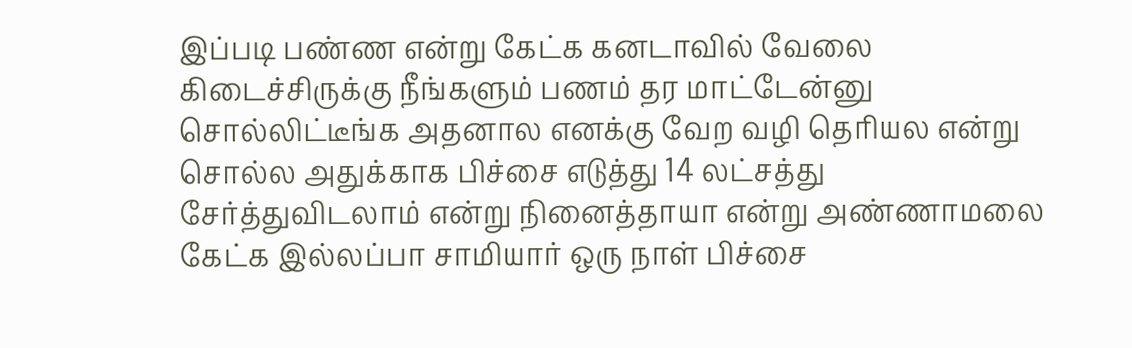இப்படி பண்ண என்று கேட்க கனடாவில் வேலை கிடைச்சிருக்கு நீங்களும் பணம் தர மாட்டேன்னு சொல்லிட்டீங்க அதனால எனக்கு வேற வழி தெரியல என்று சொல்ல அதுக்காக பிச்சை எடுத்து 14 லட்சத்து சேர்த்துவிடலாம் என்று நினைத்தாயா என்று அண்ணாமலை கேட்க இல்லப்பா சாமியார் ஒரு நாள் பிச்சை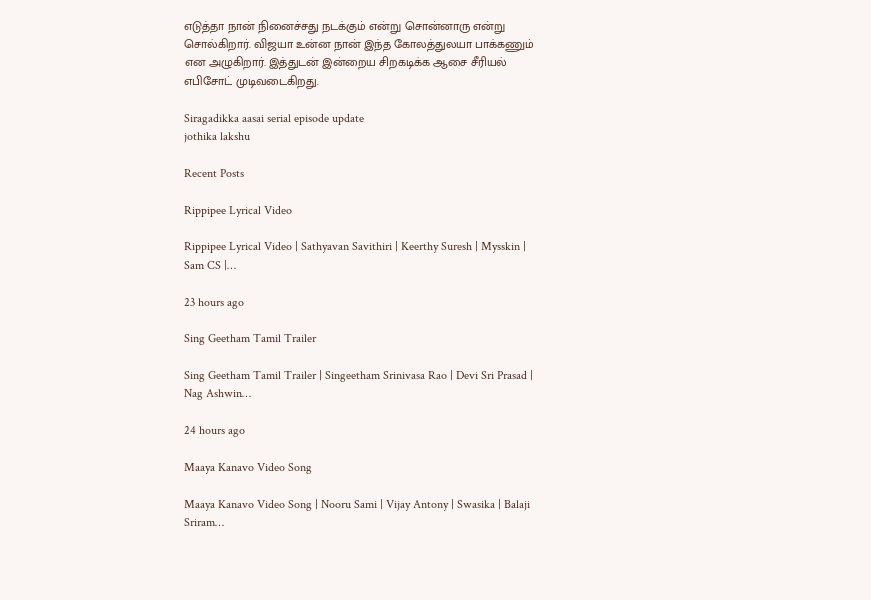எடுத்தா நான் நினைச்சது நடக்கும் என்று சொன்னாரு என்று சொல்கிறார். விஜயா உன்ன நான் இந்த கோலத்துலயா பாக்கணும் என அழுகிறார். இத்துடன் இன்றைய சிறகடிக்க ஆசை சீரியல் எபிசோட் முடிவடைகிறது‌.

Siragadikka aasai serial episode update
jothika lakshu

Recent Posts

Rippipee Lyrical Video

Rippipee Lyrical Video | Sathyavan Savithiri | Keerthy Suresh | Mysskin | Sam CS |…

23 hours ago

Sing Geetham Tamil Trailer

Sing Geetham Tamil Trailer | Singeetham Srinivasa Rao | Devi Sri Prasad | Nag Ashwin…

24 hours ago

Maaya Kanavo Video Song

Maaya Kanavo Video Song | Nooru Sami | Vijay Antony | Swasika | Balaji Sriram…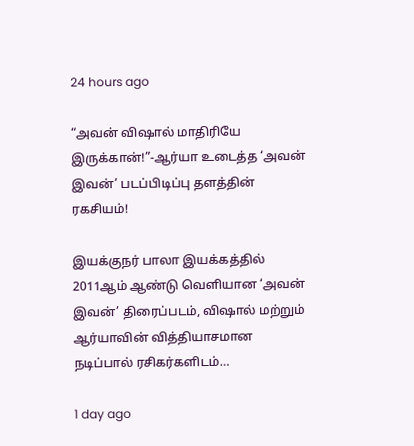24 hours ago

“அவன் விஷால் மாதிரியே இருக்கான்!”-ஆர்யா உடைத்த ‘அவன் இவன்’ படப்பிடிப்பு தளத்தின் ரகசியம்!

இயக்குநர் பாலா இயக்கத்தில் 2011ஆம் ஆண்டு வெளியான ‘அவன் இவன்’ திரைப்படம், விஷால் மற்றும் ஆர்யாவின் வித்தியாசமான நடிப்பால் ரசிகர்களிடம்…

1 day ago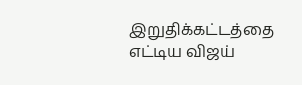இறுதிக்கட்டத்தை எட்டிய விஜய்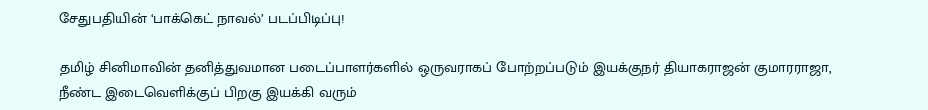சேதுபதியின் ‘பாக்கெட் நாவல்’ படப்பிடிப்பு!

தமிழ் சினிமாவின் தனித்துவமான படைப்பாளர்களில் ஒருவராகப் போற்றப்படும் இயக்குநர் தியாகராஜன் குமாரராஜா, நீண்ட இடைவெளிக்குப் பிறகு இயக்கி வரும்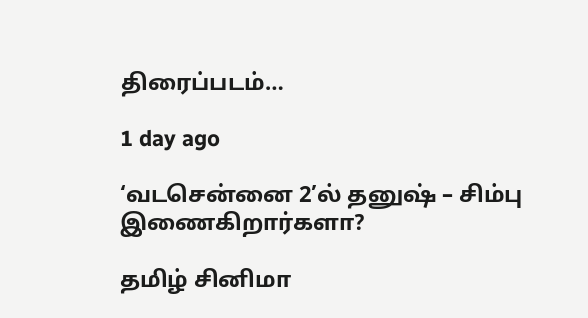திரைப்படம்…

1 day ago

‘வடசென்னை 2’ல் தனுஷ் – சிம்பு இணைகிறார்களா?

தமிழ் சினிமா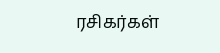ரசிகர்கள்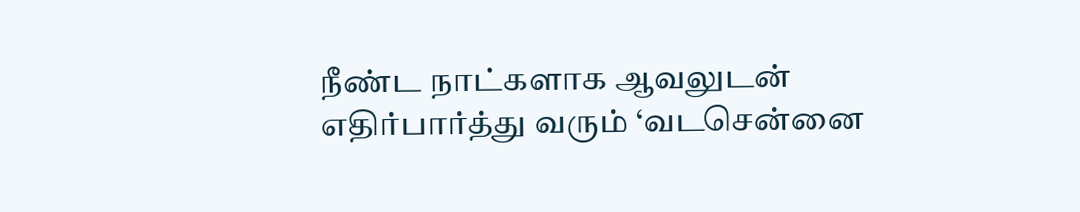நீண்ட நாட்களாக ஆவலுடன் எதிர்பார்த்து வரும் ‘வடசென்னை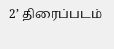2’ திரைப்படம்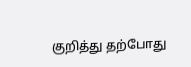குறித்து தற்போது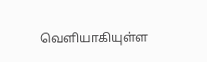வெளியாகியுள்ள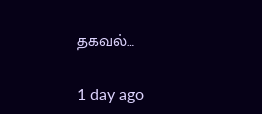தகவல்…

1 day ago